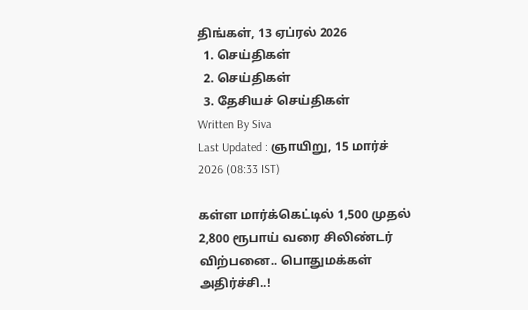திங்கள், 13 ஏப்ரல் 2026
  1. செய்திகள்
  2. செய்திகள்
  3. தேசியச் செய்திகள்
Written By Siva
Last Updated : ஞாயிறு, 15 மார்ச் 2026 (08:33 IST)

கள்ள மார்க்கெட்டில் 1,500 முதல் 2,800 ரூபாய் வரை சிலிண்டர் விற்பனை.. பொதுமக்கள் அதிர்ச்சி..!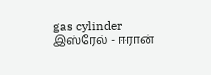gas cylinder
இஸ்ரேல் - ஈரான்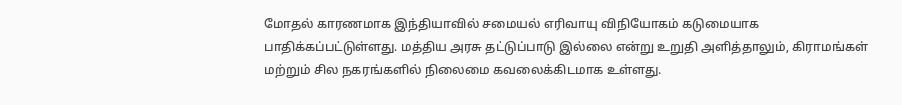மோதல் காரணமாக இந்தியாவில் சமையல் எரிவாயு விநியோகம் கடுமையாக பாதிக்கப்பட்டுள்ளது. மத்திய அரசு தட்டுப்பாடு இல்லை என்று உறுதி அளித்தாலும், கிராமங்கள் மற்றும் சில நகரங்களில் நிலைமை கவலைக்கிடமாக உள்ளது.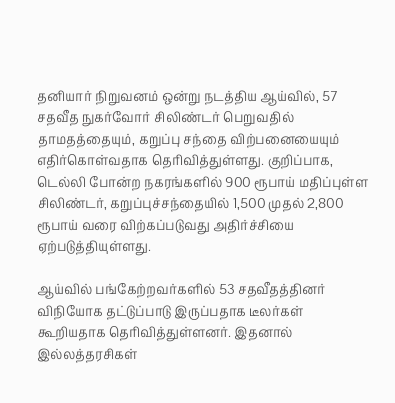தனியார் நிறுவனம் ஒன்று நடத்திய ஆய்வில், 57 சதவீத நுகர்வோர் சிலிண்டர் பெறுவதில் தாமதத்தையும், கறுப்பு சந்தை விற்பனையையும் எதிர்கொள்வதாக தெரிவித்துள்ளது. குறிப்பாக, டெல்லி போன்ற நகரங்களில் 900 ரூபாய் மதிப்புள்ள சிலிண்டர், கறுப்புச்சந்தையில் 1,500 முதல் 2,800 ரூபாய் வரை விற்கப்படுவது அதிர்ச்சியை ஏற்படுத்தியுள்ளது.

ஆய்வில் பங்கேற்றவர்களில் 53 சதவீதத்தினர் விநியோக தட்டுப்பாடு இருப்பதாக டீலர்கள் கூறியதாக தெரிவித்துள்ளனர். இதனால் இல்லத்தரசிகள்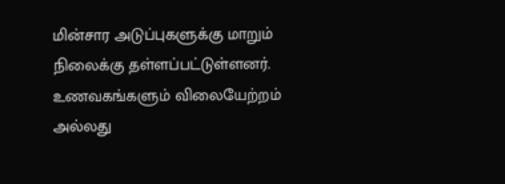மின்சார அடுப்புகளுக்கு மாறும் நிலைக்கு தள்ளப்பட்டுள்ளனர். உணவகங்களும் விலையேற்றம் அல்லது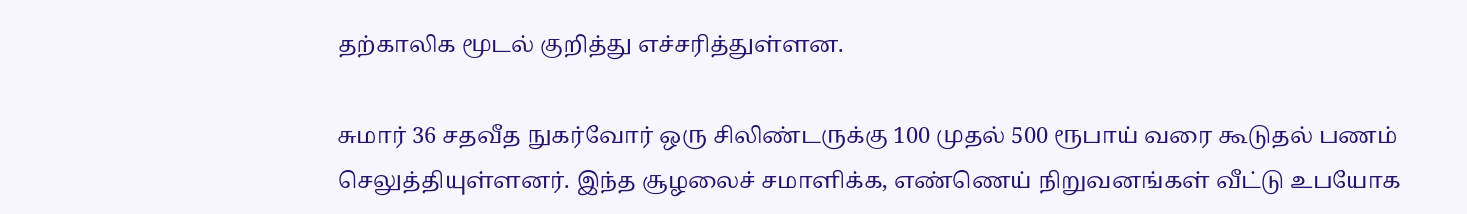தற்காலிக மூடல் குறித்து எச்சரித்துள்ளன.

சுமார் 36 சதவீத நுகர்வோர் ஒரு சிலிண்டருக்கு 100 முதல் 500 ரூபாய் வரை கூடுதல் பணம் செலுத்தியுள்ளனர். இந்த சூழலைச் சமாளிக்க, எண்ணெய் நிறுவனங்கள் வீட்டு உபயோக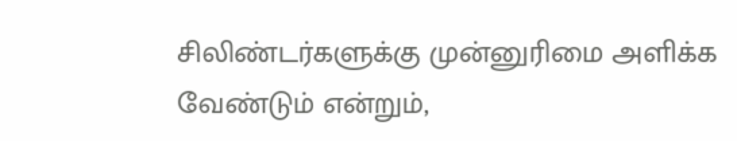சிலிண்டர்களுக்கு முன்னுரிமை அளிக்க வேண்டும் என்றும்,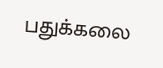பதுக்கலை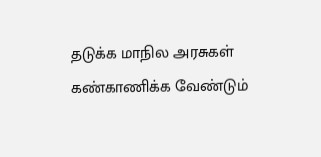தடுக்க மாநில அரசுகள் கண்காணிக்க வேண்டும்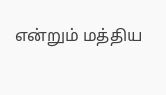என்றும் மத்திய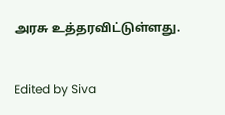அரசு உத்தரவிட்டுள்ளது.


Edited by Siva